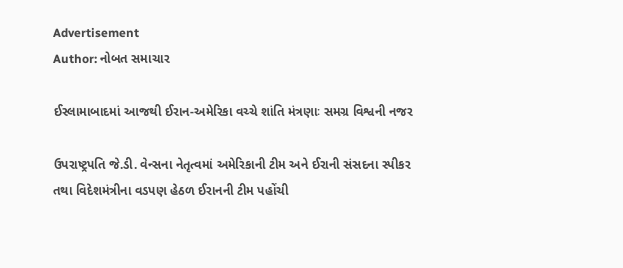Advertisement
Author: નોબત સમાચાર

ઈસ્લામાબાદમાં આજથી ઈરાન-અમેરિકા વચ્ચે શાંતિ મંત્રણાઃ સમગ્ર વિશ્વની નજર

ઉપરાષ્ટ્રપતિ જે.ડી. વેન્સના નેતૃત્વમાં અમેરિકાની ટીમ અને ઈરાની સંસદના સ્પીકર તથા વિદેશમંત્રીના વડપણ હેઠળ ઈરાનની ટીમ પહોંચી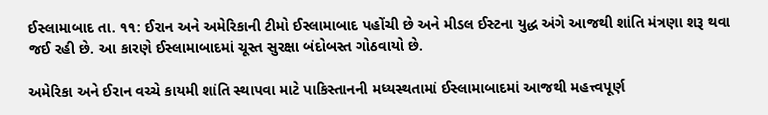ઈસ્લામાબાદ તા. ૧૧: ઈરાન અને અમેરિકાની ટીમો ઈસ્લામાબાદ પહોંચી છે અને મીડલ ઈસ્ટના યુદ્ધ અંગે આજથી શાંતિ મંત્રણા શરૂ થવા જઈ રહી છે. આ કારણે ઈસ્લામાબાદમાં ચૂસ્ત સુરક્ષા બંદોબસ્ત ગોઠવાયો છે.

અમેરિકા અને ઈરાન વચ્ચે કાયમી શાંતિ સ્થાપવા માટે પાકિસ્તાનની મધ્યસ્થતામાં ઈસ્લામાબાદમાં આજથી મહત્ત્વપૂર્ણ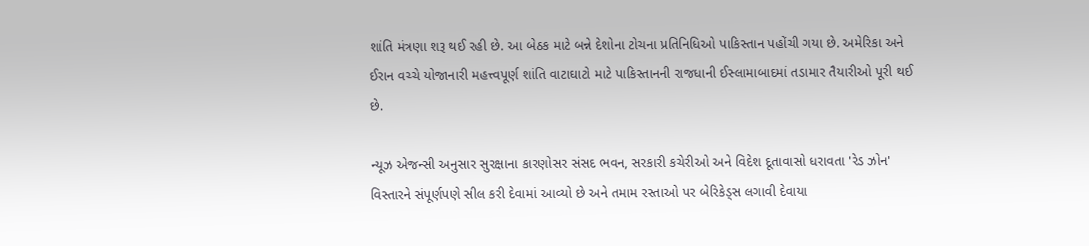શાંતિ મંત્રણા શરૂ થઈ રહી છે. આ બેઠક માટે બન્ને દેશોના ટોચના પ્રતિનિધિઓ પાકિસ્તાન પહોંચી ગયા છે. અમેરિકા અને ઈરાન વચ્ચે યોજાનારી મહત્ત્વપૂર્ણ શાંતિ વાટાઘાટો માટે પાકિસ્તાનની રાજધાની ઈસ્લામાબાદમાં તડામાર તૈયારીઓ પૂરી થઈ છે.

ન્યૂઝ એજન્સી અનુસાર સુરક્ષાના કારણોસર સંસદ ભવન, સરકારી કચેરીઓ અને વિદેશ દૂતાવાસો ધરાવતા 'રેડ ઝોન' વિસ્તારને સંપૂર્ણપણે સીલ કરી દેવામાં આવ્યો છે અને તમામ રસ્તાઓ પર બેરિકેડ્સ લગાવી દેવાયા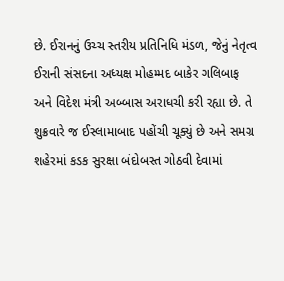છે. ઈરાનનું ઉચ્ચ સ્તરીય પ્રતિનિધિ મંડળ, જેનું નેતૃત્વ ઈરાની સંસદના અધ્યક્ષ મોહમ્મદ બાકેર ગલિબાફ અને વિદેશ મંત્રી અબ્બાસ અરાધચી કરી રહ્યા છે. તે શુક્રવારે જ ઈસ્લામાબાદ પહોંચી ચૂક્યું છે અને સમગ્ર શહેરમાં કડક સુરક્ષા બંદોબસ્ત ગોઠવી દેવામાં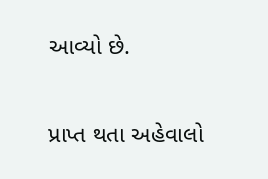આવ્યો છે.

પ્રાપ્ત થતા અહેવાલો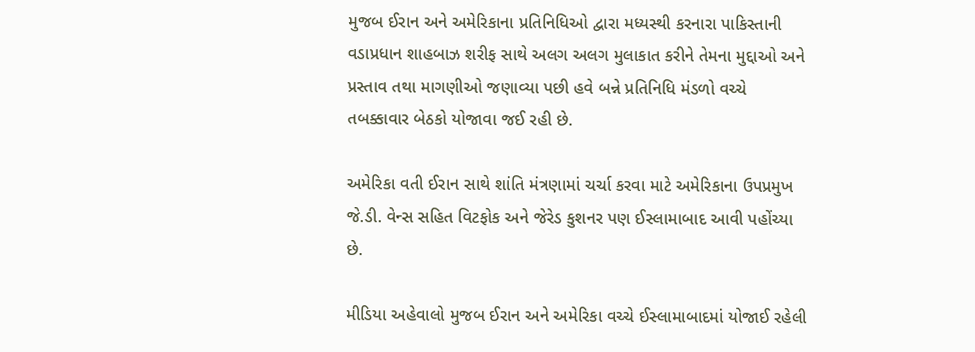મુજબ ઈરાન અને અમેરિકાના પ્રતિનિધિઓ દ્વારા મધ્યસ્થી કરનારા પાકિસ્તાની વડાપ્રધાન શાહબાઝ શરીફ સાથે અલગ અલગ મુલાકાત કરીને તેમના મુદ્દાઓ અને પ્રસ્તાવ તથા માગણીઓ જણાવ્યા પછી હવે બન્ને પ્રતિનિધિ મંડળો વચ્ચે તબક્કાવાર બેઠકો યોજાવા જઈ રહી છે.

અમેરિકા વતી ઈરાન સાથે શાંતિ મંત્રણામાં ચર્ચા કરવા માટે અમેરિકાના ઉપપ્રમુખ જે.ડી. વેન્સ સહિત વિટફોક અને જેરેડ કુશનર પણ ઈસ્લામાબાદ આવી પહોંચ્યા છે.

મીડિયા અહેવાલો મુજબ ઈરાન અને અમેરિકા વચ્ચે ઈસ્લામાબાદમાં યોજાઈ રહેલી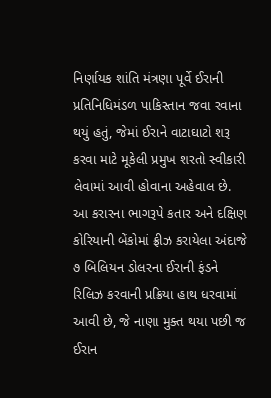નિર્ણાયક શાંતિ મંત્રણા પૂર્વે ઈરાની પ્રતિનિધિમંડળ પાકિસ્તાન જવા રવાના થયું હતું, જેમાં ઈરાને વાટાઘાટો શરૂ કરવા માટે મૂકેલી પ્રમુખ શરતો સ્વીકારી લેવામાં આવી હોવાના અહેવાલ છે. આ કરારના ભાગરૂપે કતાર અને દક્ષિણ કોરિયાની બેંકોમાં ફ્રીઝ કરાયેલા અંદાજે ૭ બિલિયન ડોલરના ઈરાની ફંડને રિલિઝ કરવાની પ્રક્રિયા હાથ ધરવામાં આવી છે, જે નાણા મુક્ત થયા પછી જ ઈરાન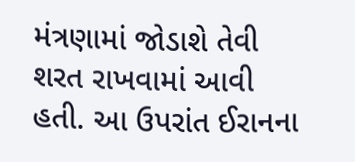મંત્રણામાં જોડાશે તેવી શરત રાખવામાં આવી હતી. આ ઉપરાંત ઈરાનના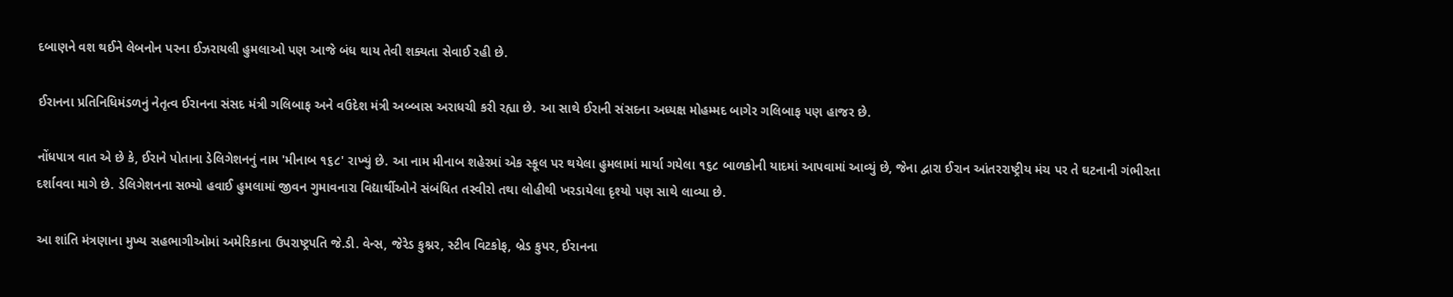દબાણને વશ થઈને લેબનોન પરના ઈઝરાયલી હુમલાઓ પણ આજે બંધ થાય તેવી શક્યતા સેવાઈ રહી છે.

ઈરાનના પ્રતિનિધિમંડળનું નેતૃત્વ ઈરાનના સંસદ મંત્રી ગલિબાફ અને વઉદેશ મંત્રી અબ્બાસ અરાધચી કરી રહ્યા છે. આ સાથે ઈરાની સંસદના અધ્યક્ષ મોહમ્મદ બાગેર ગલિબાફ પણ હાજર છે.

નોંધપાત્ર વાત એ છે કે, ઈરાને પોતાના ડેલિગેશનનું નામ 'મીનાબ ૧૬૮' રાખ્યું છે. આ નામ મીનાબ શહેરમાં એક સ્કૂલ પર થયેલા હુમલામાં માર્યા ગયેલા ૧૬૮ બાળકોની યાદમાં આપવામાં આવ્યું છે, જેના દ્વારા ઈરાન આંતરરાષ્ટ્રીય મંચ પર તે ઘટનાની ગંભીરતા દર્શાવવા માગે છે. ડેલિગેશનના સભ્યો હવાઈ હુમલામાં જીવન ગુમાવનારા વિદ્યાર્થીઓને સંબંધિત તસ્વીરો તથા લોહીથી ખરડાયેલા દૃશ્યો પણ સાથે લાવ્યા છે.

આ શાંતિ મંત્રણાના મુખ્ય સહભાગીઓમાં અમેરિકાના ઉપરાષ્ટ્રપતિ જે.ડી. વેન્સ, જેરેડ કુશ્નર, સ્ટીવ વિટકોફ, બ્રેડ કુપર, ઈરાનના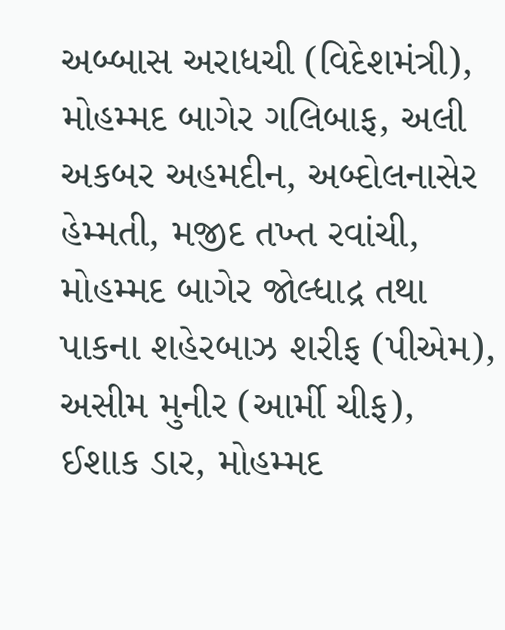અબ્બાસ અરાધચી (વિદેશમંત્રી), મોહમ્મદ બાગેર ગલિબાફ, અલી અકબર અહમદીન, અબ્દોલનાસેર હેમ્મતી, મજીદ તખ્ત રવાંચી, મોહમ્મદ બાગેર જોલ્ધાદ્ર તથા પાકના શહેરબાઝ શરીફ (પીએમ), અસીમ મુનીર (આર્મી ચીફ), ઈશાક ડાર, મોહમ્મદ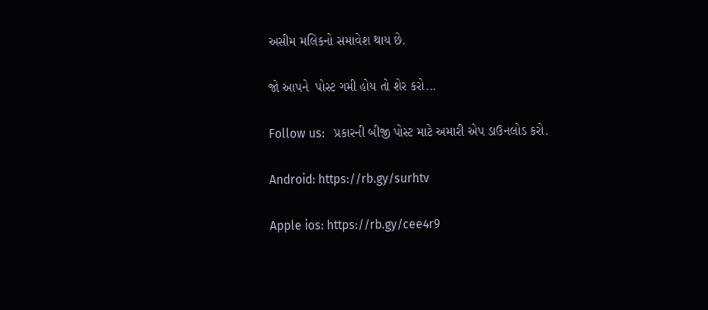અસીમ મલિકનો સમાવેશ થાય છે.

જો આપને  પોસ્ટ ગમી હોય તો શેર કરો...

Follow us:   પ્રકારની બીજી પોસ્ટ માટે અમારી એપ ડાઉનલોડ કરો.

Android: https://rb.gy/surhtv

Apple ios: https://rb.gy/cee4r9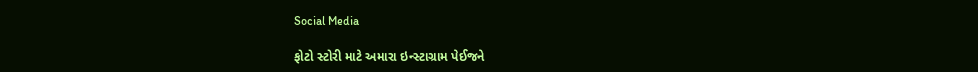Social Media

ફોટો સ્ટોરી માટે અમારા ઇન્સ્ટાગ્રામ પેઈજને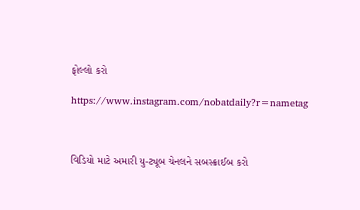ફોલ્લો કરો

https://www.instagram.com/nobatdaily?r=nametag



વિડિયો માટે અમારી યુ-ટ્યૂબ ચેનલને સબસ્ક્રાઈબ કરો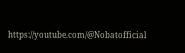https://youtube.com/@Nobatofficial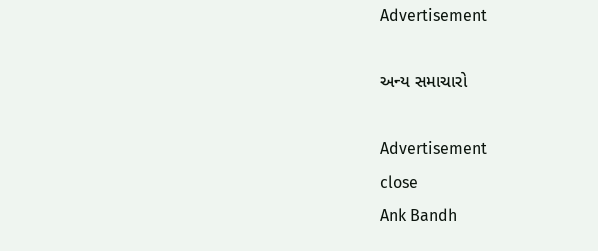Advertisement

અન્ય સમાચારો

Advertisement
close
Ank Bandh